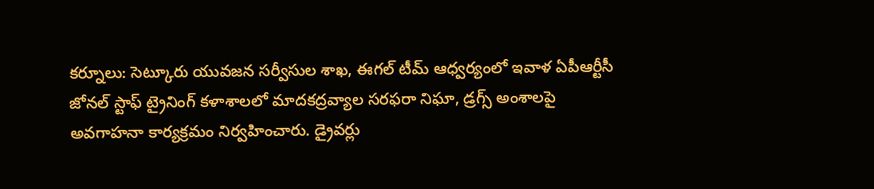కర్నూలు: సెట్కూరు యువజన సర్వీసుల శాఖ, ఈగల్ టీమ్ ఆధ్వర్యంలో ఇవాళ ఏపీఆర్టీసీ జోనల్ స్టాఫ్ ట్రైనింగ్ కళాశాలలో మాదకద్రవ్యాల సరఫరా నిఘా, డ్రగ్స్ అంశాలపై అవగాహనా కార్యక్రమం నిర్వహించారు. డ్రైవర్లు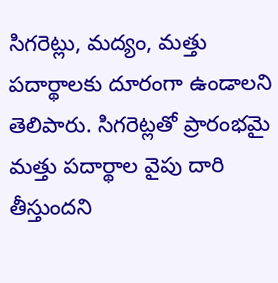సిగరెట్లు, మద్యం, మత్తు పదార్థాలకు దూరంగా ఉండాలని తెలిపారు. సిగరెట్లతో ప్రారంభమై మత్తు పదార్థాల వైపు దారి తీస్తుందని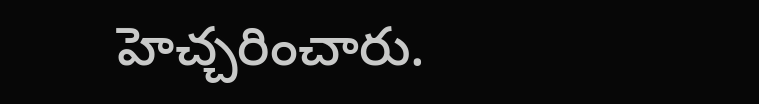హెచ్చరించారు.